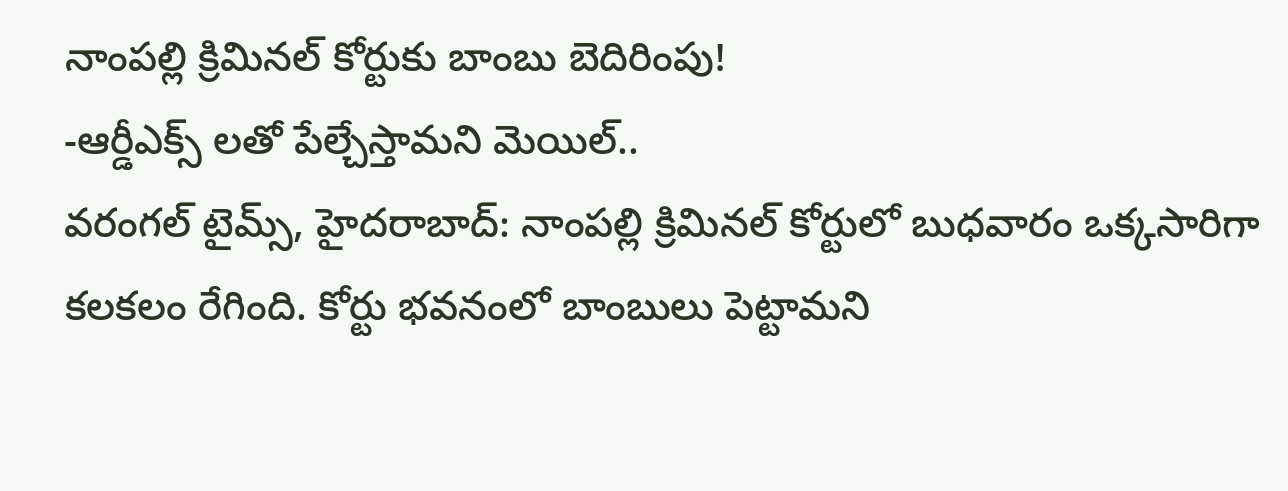నాంపల్లి క్రిమినల్ కోర్టుకు బాంబు బెదిరింపు!
-ఆర్డీఎక్స్ లతో పేల్చేస్తామని మెయిల్..
వరంగల్ టైమ్స్, హైదరాబాద్: నాంపల్లి క్రిమినల్ కోర్టులో బుధవారం ఒక్కసారిగా కలకలం రేగింది. కోర్టు భవనంలో బాంబులు పెట్టామని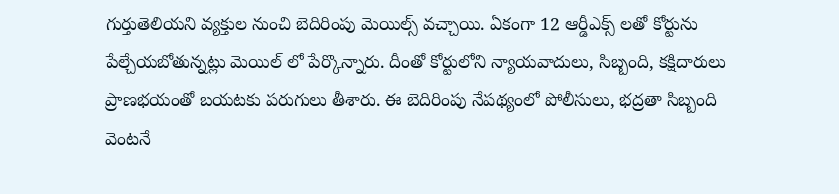గుర్తుతెలియని వ్యక్తుల నుంచి బెదిరింపు మెయిల్స్ వచ్చాయి. ఏకంగా 12 ఆర్డీఎక్స్ లతో కోర్టును పేల్చేయబోతున్నట్లు మెయిల్ లో పేర్కొన్నారు. దీంతో కోర్టులోని న్యాయవాదులు, సిబ్బంది, కక్షిదారులు ప్రాణభయంతో బయటకు పరుగులు తీశారు. ఈ బెదిరింపు నేపథ్యంలో పోలీసులు, భద్రతా సిబ్బంది వెంటనే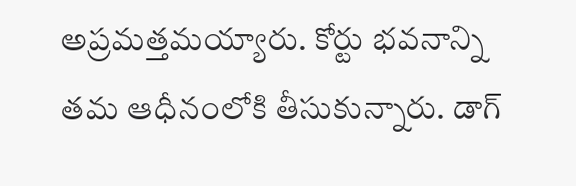అప్రమత్తమయ్యారు. కోర్టు భవనాన్ని తమ ఆధీనంలోకి తీసుకున్నారు. డాగ్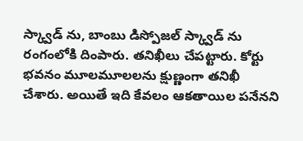స్క్వాడ్ ను, బాంబు డిస్పోజల్ స్క్వాడ్ ను రంగంలోకి దింపారు. తనిఖీలు చేపట్టారు. కోర్టు భవనం మూలమూలలను క్షుణ్ణంగా తనిఖీ చేశారు. అయితే ఇది కేవలం ఆకతాయిల పనేనని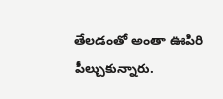తేలడంతో అంతా ఊపిరి పీల్చుకున్నారు.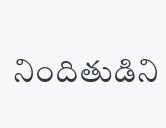నిందితుడిని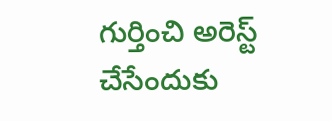గుర్తించి అరెస్ట్ చేసేందుకు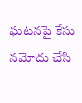ఘటనపై కేసు నమోదు చేసి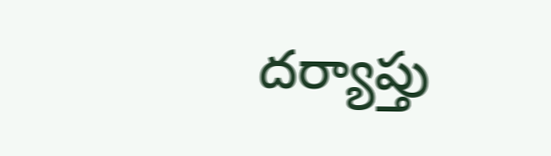దర్యాప్తు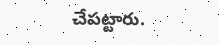చేపట్టారు.